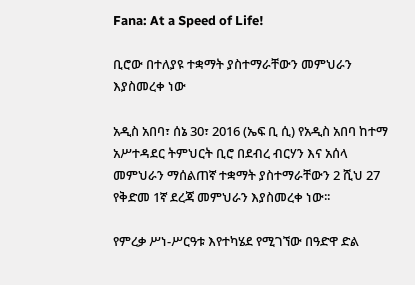Fana: At a Speed of Life!

ቢሮው በተለያዩ ተቋማት ያስተማራቸውን መምህራን እያስመረቀ ነው

አዲስ አበባ፣ ሰኔ 30፣ 2016 (ኤፍ ቢ ሲ) የአዲስ አበባ ከተማ አሥተዳደር ትምህርት ቢሮ በደብረ ብርሃን እና አሰላ መምህራን ማሰልጠኛ ተቋማት ያስተማራቸውን 2 ሺህ 27 የቅድመ 1ኛ ደረጃ መምህራን እያስመረቀ ነው፡፡

የምረቃ ሥነ-ሥርዓቱ እየተካሄደ የሚገኘው በዓድዋ ድል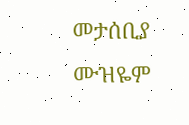መታሰቢያ ሙዝዬም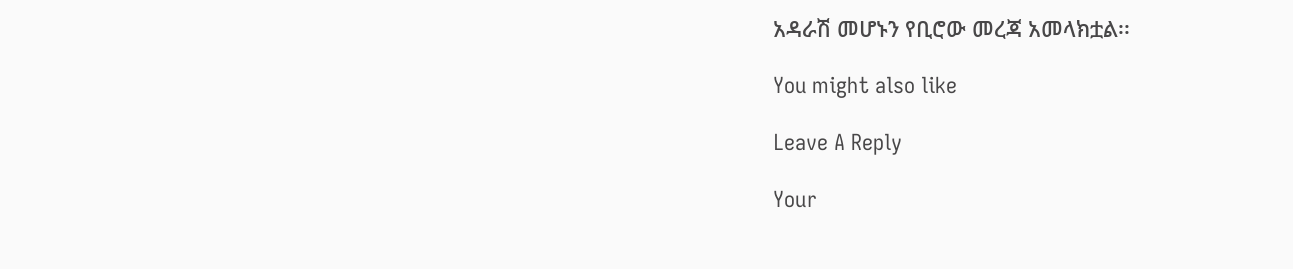አዳራሽ መሆኑን የቢሮው መረጃ አመላክቷል፡፡

You might also like

Leave A Reply

Your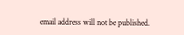email address will not be published.